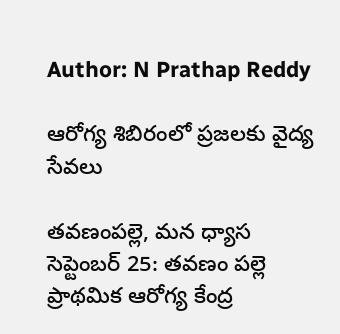Author: N Prathap Reddy

ఆరోగ్య శిబిరంలో ప్రజలకు వైద్య సేవలు

తవణంపల్లె, మన ధ్యాస సెప్టెంబర్ 25: తవణం పల్లె ప్రాథమిక ఆరోగ్య కేంద్ర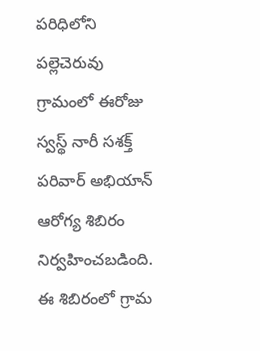పరిధిలోని పల్లెచెరువు గ్రామంలో ఈరోజు స్వస్థ్ నారీ సశక్త్ పరివార్ అభియాన్ ఆరోగ్య శిబిరం నిర్వహించబడింది. ఈ శిబిరంలో గ్రామ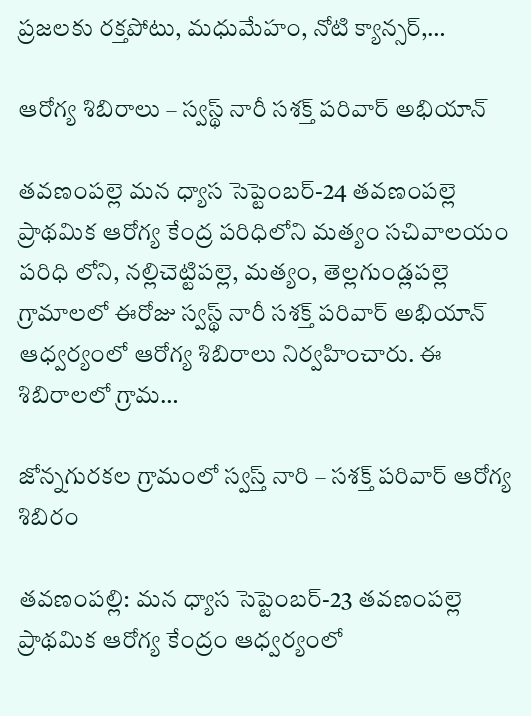ప్రజలకు రక్తపోటు, మధుమేహం, నోటి క్యాన్సర్,…

ఆరోగ్య శిబిరాలు – స్వస్థ్ నారీ సశక్త్ పరివార్ అభియాన్

తవణంపల్లె మన ధ్యాస సెప్టెంబర్-24 తవణంపల్లె ప్రాథమిక ఆరోగ్య కేంద్ర పరిధిలోని మత్యం సచివాలయం పరిధి లోని, నల్లిచెట్టిపల్లె, మత్యం, తెల్లగుండ్లపల్లె గ్రామాలలో ఈరోజు స్వస్థ్ నారీ సశక్త్ పరివార్ అభియాన్ ఆధ్వర్యంలో ఆరోగ్య శిబిరాలు నిర్వహించారు. ఈ శిబిరాలలో గ్రామ…

జోన్నగురకల గ్రామంలో స్వస్త్ నారి – సశక్త్ పరివార్ ఆరోగ్య శిబిరం

తవణంపల్లి: మన ధ్యాస సెప్టెంబర్-23 తవణంపల్లె ప్రాథమిక ఆరోగ్య కేంద్రం ఆధ్వర్యంలో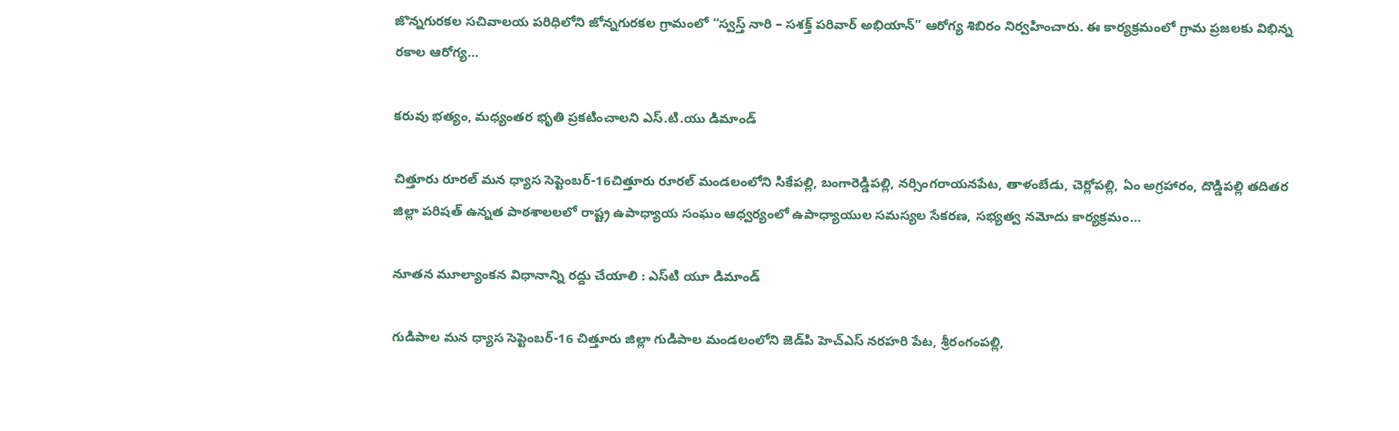జొన్నగురకల సచివాలయ పరిధిలోని జోన్నగురకల గ్రామంలో “స్వస్త్ నారి – సశక్త్ పరివార్ అభియాన్” ఆరోగ్య శిబిరం నిర్వహించారు. ఈ కార్యక్రమంలో గ్రామ ప్రజలకు విభిన్న రకాల ఆరోగ్య…

కరువు భత్యం, మధ్యంతర భృతి ప్రకటించాలని ఎస్.టి.యు డిమాండ్

చిత్తూరు రూరల్ మన ధ్యాస సెప్టెంబర్-16చిత్తూరు రూరల్ మండలంలోని సికేపల్లి, బంగారెడ్డిపల్లి, నర్సింగరాయనపేట, తాళంబేడు, చెర్లోపల్లి, ఏం అగ్రహారం, దొడ్డిపల్లి తదితర జిల్లా పరిషత్ ఉన్నత పాఠశాలలలో రాష్ట్ర ఉపాధ్యాయ సంఘం ఆధ్వర్యంలో ఉపాధ్యాయుల సమస్యల సేకరణ, సభ్యత్వ నమోదు కార్యక్రమం…

నూతన మూల్యాంకన విధానాన్ని రద్దు చేయాలి : ఎస్‌టి యూ డిమాండ్

గుడిపాల మన ధ్యాస సెప్టెంబర్-16 చిత్తూరు జిల్లా గుడిపాల మండలంలోని జెడ్‌పి హెచ్‌ఎస్ నరహరి పేట, శ్రీరంగంపల్లి,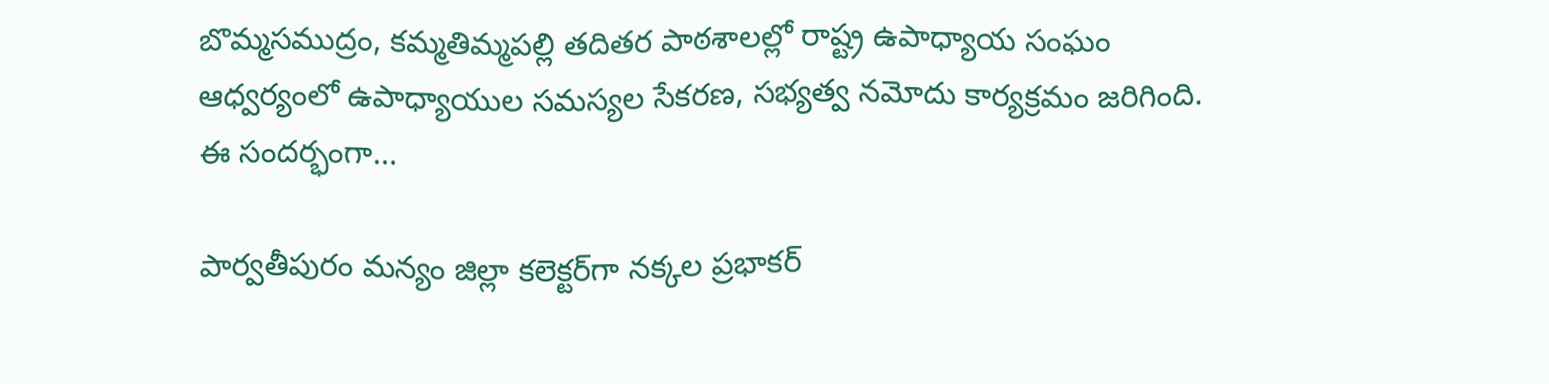బొమ్మసముద్రం, కమ్మతిమ్మపల్లి తదితర పాఠశాలల్లో రాష్ట్ర ఉపాధ్యాయ సంఘం ఆధ్వర్యంలో ఉపాధ్యాయుల సమస్యల సేకరణ, సభ్యత్వ నమోదు కార్యక్రమం జరిగింది. ఈ సందర్భంగా…

పార్వతీపురం మన్యం జిల్లా కలెక్టర్‌గా నక్కల ప్రభాకర్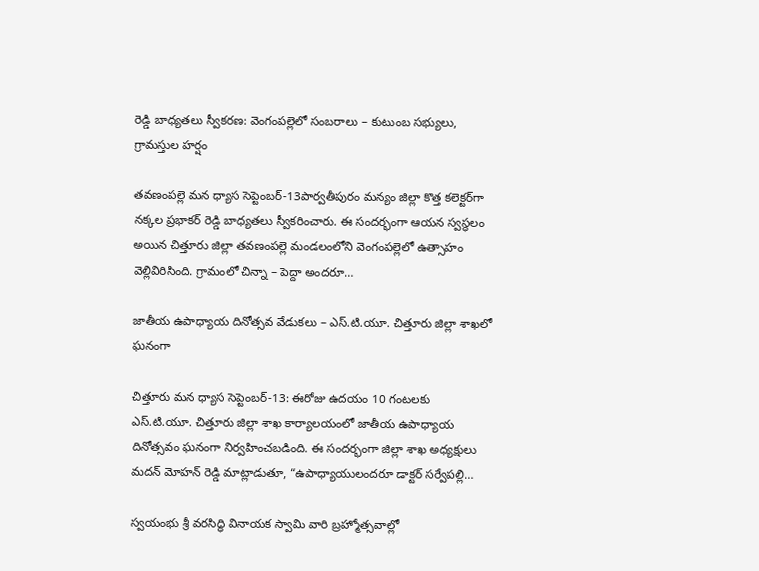రెడ్డి బాధ్యతలు స్వీకరణ: వెంగంపల్లెలో సంబరాలు – కుటుంబ సభ్యులు, గ్రామస్తుల హర్షం

తవణంపల్లె మన ధ్యాస సెప్టెంబర్-13పార్వతీపురం మన్యం జిల్లా కొత్త కలెక్టర్‌గా నక్కల ప్రభాకర్ రెడ్డి బాధ్యతలు స్వీకరించారు. ఈ సందర్భంగా ఆయన స్వస్థలం అయిన చిత్తూరు జిల్లా తవణంపల్లె మండలంలోని వెంగంపల్లెలో ఉత్సాహం వెల్లివిరిసింది. గ్రామంలో చిన్నా – పెద్దా అందరూ…

జాతీయ ఉపాధ్యాయ దినోత్సవ వేడుకలు – ఎస్.టి.యూ. చిత్తూరు జిల్లా శాఖలో ఘనంగా

చిత్తూరు మన ధ్యాస సెప్టెంబర్-13: ఈరోజు ఉదయం 10 గంటలకు ఎస్.టి.యూ. చిత్తూరు జిల్లా శాఖ కార్యాలయంలో జాతీయ ఉపాధ్యాయ దినోత్సవం ఘనంగా నిర్వహించబడింది. ఈ సందర్భంగా జిల్లా శాఖ అధ్యక్షులు మదన్ మోహన్ రెడ్డి మాట్లాడుతూ, “ఉపాధ్యాయులందరూ డాక్టర్ సర్వేపల్లి…

స్వయంభు శ్రీ వరసిద్ధి వినాయక స్వామి వారి బ్రహ్మోత్సవాల్లో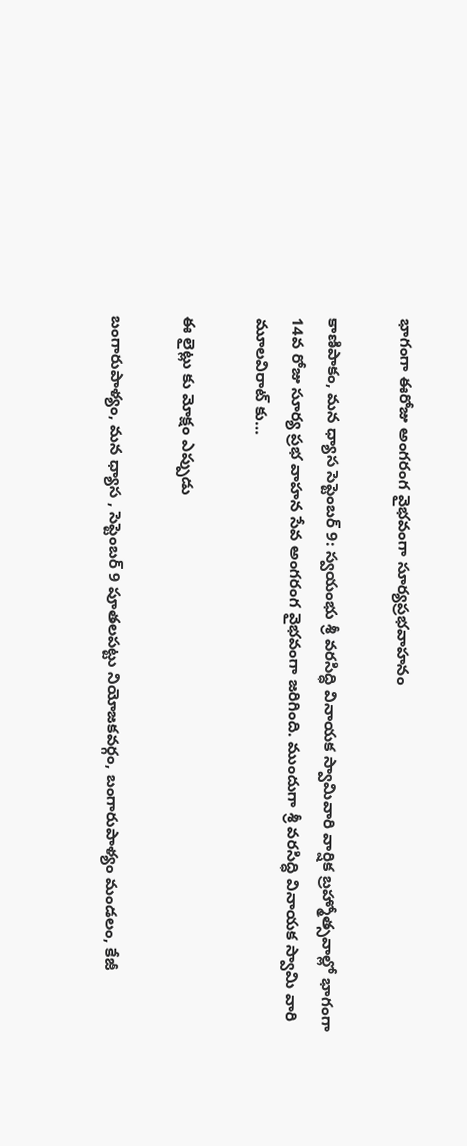భాగంగా ఈరోజు అంగరంగ వైభవంగా సూర్యప్రభవాహనం

కాణిపాకం, మన ధ్యాస సెప్టెంబర్ 9: స్వయంభు శ్రీ వరసిద్ధి వినాయక స్వామివారి వార్షిక బ్రహ్మోత్సవాల్లో భాగంగా 14వ రోజు సూర్య ప్రభ వాహన సేవ అంగరంగ వైభవంగా జరిగింది. ముందుగా శ్రీ వరసిద్ధి వినాయక స్వామి వారి మూలవిరాట్ కు…

ఈ లైట్లు కు మోక్షం ఎప్పుడు

బంగారుపాళ్యం, మన ధ్యాస , సెప్టెంబర్ 9 పూతలపట్టు నియోజకవర్గం, బంగారుపాళ్యం మండలం, కేజీ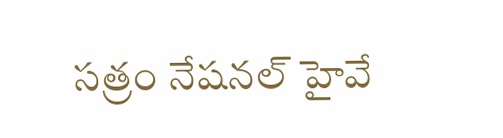సత్రం నేషనల్ హైవే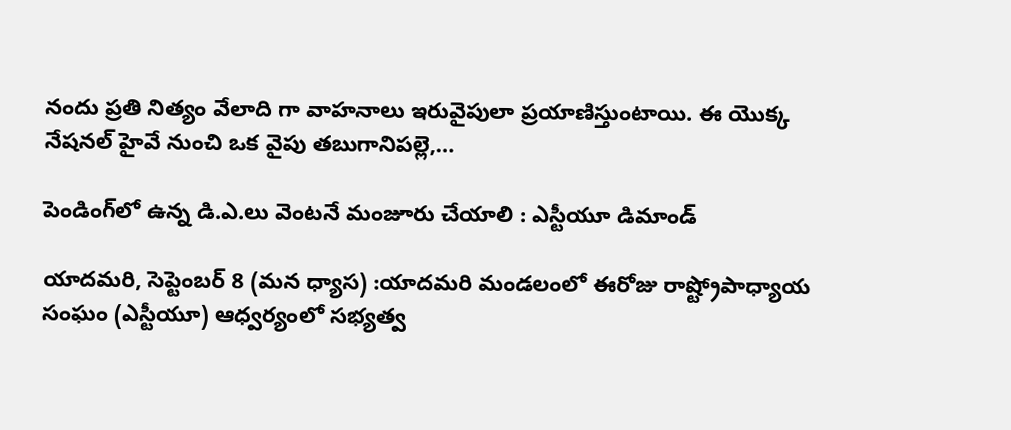నందు ప్రతి నిత్యం వేలాది గా వాహనాలు ఇరువైపులా ప్రయాణిస్తుంటాయి. ఈ యొక్క నేషనల్ హైవే నుంచి ఒక వైపు తబుగానిపల్లె,…

పెండింగ్‌లో ఉన్న డి.ఎ.లు వెంటనే మంజూరు చేయాలి : ఎస్టీయూ డిమాండ్

యాదమరి, సెప్టెంబర్ 8 (మన ధ్యాస) :యాదమరి మండలంలో ఈరోజు రాష్ట్రోపాధ్యాయ సంఘం (ఎస్టీయూ) ఆధ్వర్యంలో సభ్యత్వ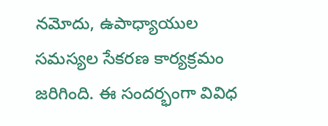నమోదు, ఉపాధ్యాయుల సమస్యల సేకరణ కార్యక్రమం జరిగింది. ఈ సందర్భంగా వివిధ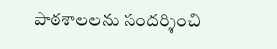పాఠశాలలను సందర్శించి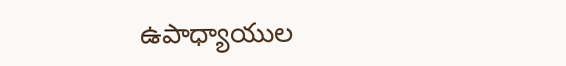ఉపాధ్యాయుల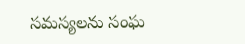సమస్యలను సంఘ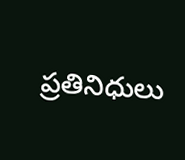ప్రతినిధులు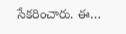సేకరించారు. ఈ…